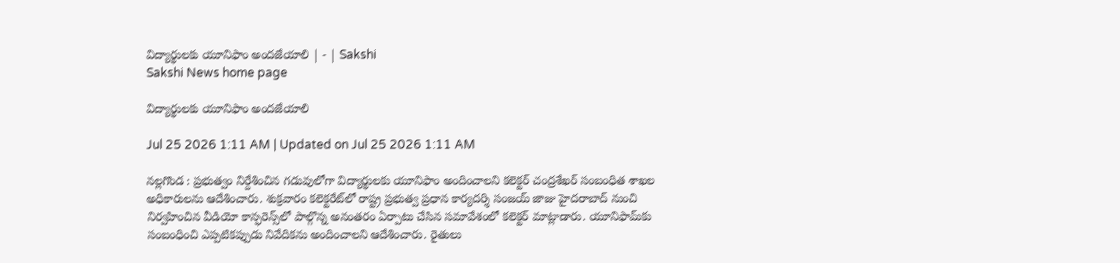విద్యార్థులకు యూనిఫాం అందజేయాలి | - | Sakshi
Sakshi News home page

విద్యార్థులకు యూనిఫాం అందజేయాలి

Jul 25 2026 1:11 AM | Updated on Jul 25 2026 1:11 AM

నల్లగొండ : ప్రభుత్వం నిర్దేశించిన గడువులోగా విద్యార్థులకు యూనిఫాం అందించాలని కలెక్టర్‌ చంద్రశేఖర్‌ సంబంధిత శాఖల అధికారులను ఆదేశించారు. శుక్రవారం కలెక్టరేట్‌లో రాష్ట్ర ప్రభుత్వ ప్రధాన కార్యదర్శి సంజయ్‌ జాజు హైదరాబాద్‌ నుంచి నిర్వహించిన వీడియో కాన్ఫరెన్స్‌లో పాల్గొన్న అనంతరం ఏర్పాటు చేసిన సమావేశంలో కలెక్టర్‌ మాట్లాడారు. యూనిఫామ్‌కు సంబంధించి ఎప్పటికప్పుడు నివేదికను అందించాలని ఆదేశించారు. రైతులు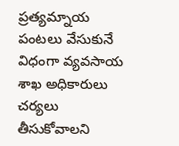ప్రత్యమ్నాయ పంటలు వేసుకునే విధంగా వ్యవసాయ శాఖ అధికారులు చర్యలు తీసుకోవాలని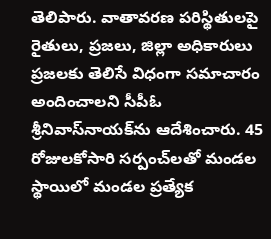తెలిపారు. వాతావరణ పరిస్థితులపై రైతులు, ప్రజలు, జిల్లా అధికారులు ప్రజలకు తెలిసే విధంగా సమాచారం అందించాలని సీపీఓ శ్రీనివాస్‌నాయక్‌ను ఆదేశించారు. 45 రోజులకోసారి సర్పంచ్‌లతో మండల స్థాయిలో మండల ప్రత్యేక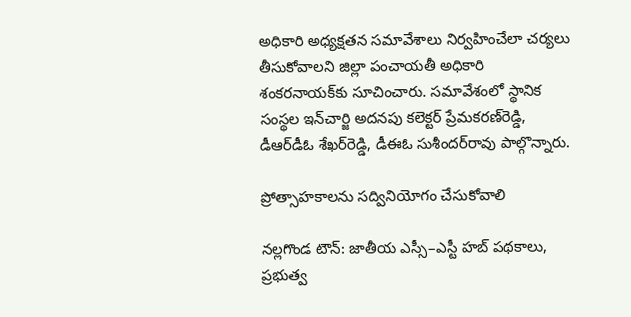అధికారి అధ్యక్షతన సమావేశాలు నిర్వహించేలా చర్యలు తీసుకోవాలని జిల్లా పంచాయతీ అధికారి శంకరనాయక్‌కు సూచించారు. సమావేశంలో స్థానిక సంస్థల ఇన్‌చార్జి అదనపు కలెక్టర్‌ ప్రేమకరణ్‌రెడ్డి, డీఆర్‌డీఓ శేఖర్‌రెడ్డి, డీఈఓ సుశీందర్‌రావు పాల్గొన్నారు.

ప్రోత్సాహకాలను సద్వినియోగం చేసుకోవాలి

నల్లగొండ టౌన్‌: జాతీయ ఎస్సీ–ఎస్టీ హబ్‌ పథకాలు, ప్రభుత్వ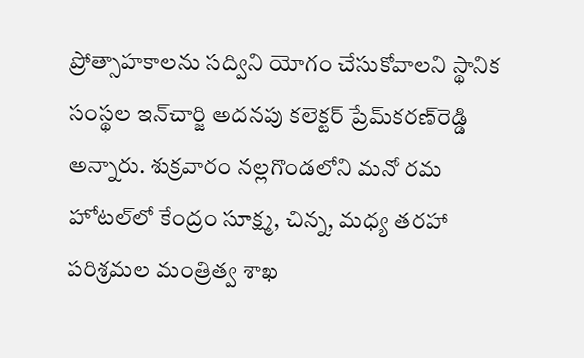ప్రోత్సాహకాలను సద్విని యోగం చేసుకోవాలని స్థానిక సంస్థల ఇన్‌చార్జి అదనపు కలెక్టర్‌ ప్రేమ్‌కరణ్‌రెడ్డి అన్నారు. శుక్రవారం నల్లగొండలోని మనో రమ హోటల్‌లో కేంద్రం సూక్ష్మ, చిన్న, మధ్య తరహా పరిశ్రమల మంత్రిత్వ శాఖ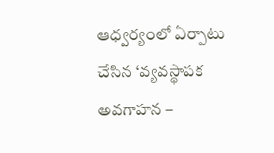ఆధ్వర్యంలో ఏర్పాటు చేసిన ‘వ్యవస్థాపక అవగాహన –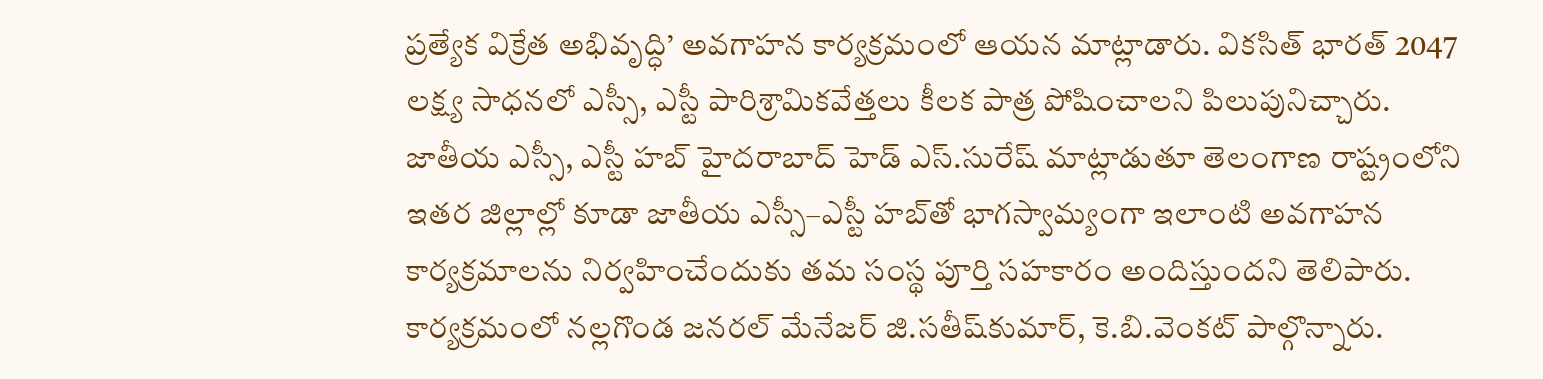ప్రత్యేక విక్రేత అభివృద్ధి’ అవగాహన కార్యక్రమంలో ఆయన మాట్లాడారు. వికసిత్‌ భారత్‌ 2047 లక్ష్య సాధనలో ఎస్సీ, ఎస్టీ పారిశ్రామికవేత్తలు కీలక పాత్ర పోషించాలని పిలుపునిచ్చారు. జాతీయ ఎస్సీ, ఎస్టీ హబ్‌ హైదరాబాద్‌ హెడ్‌ ఎస్‌.సురేష్‌ మాట్లాడుతూ తెలంగాణ రాష్ట్రంలోని ఇతర జిల్లాల్లో కూడా జాతీయ ఎస్సీ–ఎస్టీ హబ్‌తో భాగస్వామ్యంగా ఇలాంటి అవగాహన కార్యక్రమాలను నిర్వహించేందుకు తమ సంస్థ పూర్తి సహకారం అందిస్తుందని తెలిపారు. కార్యక్రమంలో నల్లగొండ జనరల్‌ మేనేజర్‌ జి.సతీష్‌కుమార్‌, కె.బి.వెంకట్‌ పాల్గొన్నారు.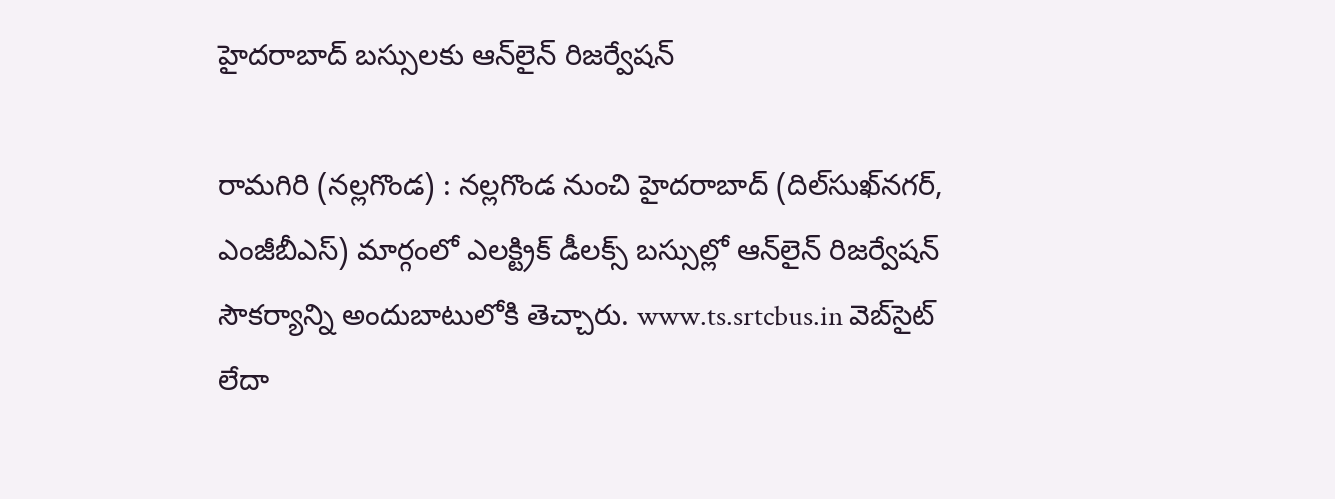హైదరాబాద్‌ బస్సులకు ఆన్‌లైన్‌ రిజర్వేషన్‌

రామగిరి (నల్లగొండ) : నల్లగొండ నుంచి హైదరాబాద్‌ (దిల్‌సుఖ్‌నగర్‌, ఎంజీబీఎస్‌) మార్గంలో ఎలక్ట్రిక్‌ డీలక్స్‌ బస్సుల్లో ఆన్‌లైన్‌ రిజర్వేషన్‌ సౌకర్యాన్ని అందుబాటులోకి తెచ్చారు. www.ts.srtcbus.in వెబ్‌సైట్‌ లేదా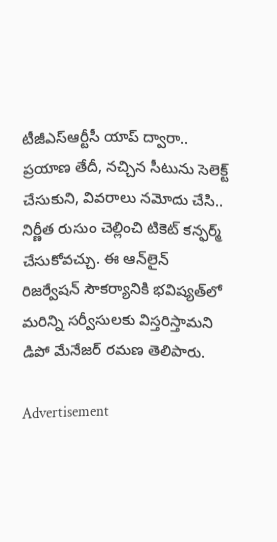టీజీఎస్‌ఆర్టీసీ యాప్‌ ద్వారా.. ప్రయాణ తేదీ, నచ్చిన సీటును సెలెక్ట్‌ చేసుకుని, వివరాలు నమోదు చేసి.. నిర్ణీత రుసుం చెల్లించి టికెట్‌ కన్ఫర్మ్‌ చేసుకోవచ్చు. ఈ ఆన్‌లైన్‌ రిజర్వేషన్‌ సౌకర్యానికి భవిష్యత్‌లో మరిన్ని సర్వీసులకు విస్తరిస్తామని డిపో మేనేజర్‌ రమణ తెలిపారు.

Advertisement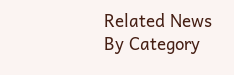Related News By Category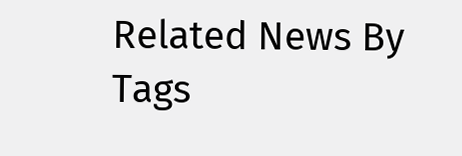Related News By Tags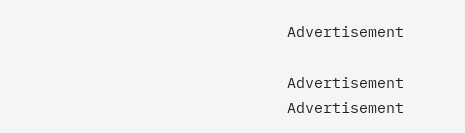Advertisement

Advertisement
Advertisement